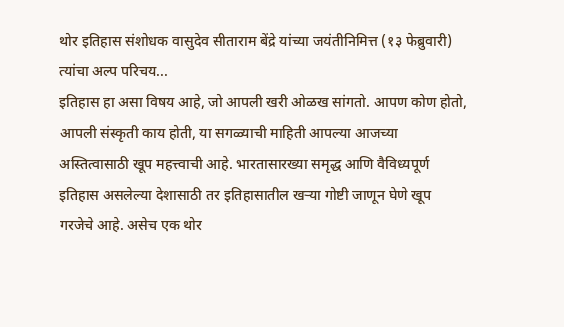थोर इतिहास संशोधक वासुदेव सीताराम बेंद्रे यांच्या जयंतीनिमित्त (१३ फेब्रुवारी) त्यांचा अल्प परिचय...
इतिहास हा असा विषय आहे, जो आपली खरी ओळख सांगतो. आपण कोण होतो, आपली संस्कृती काय होती, या सगळ्याची माहिती आपल्या आजच्या अस्तित्वासाठी खूप महत्त्वाची आहे. भारतासारख्या समृद्ध आणि वैविध्यपूर्ण इतिहास असलेल्या देशासाठी तर इतिहासातील खऱ्या गोष्टी जाणून घेणे खूप गरजेचे आहे. असेच एक थोर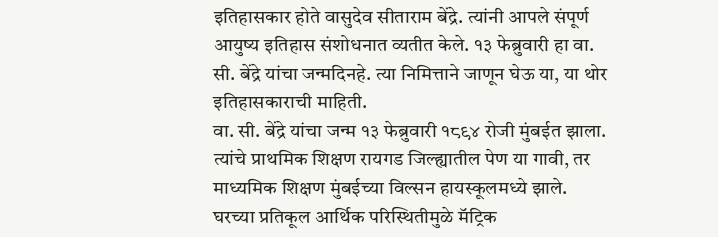इतिहासकार होते वासुदेव सीताराम बेंद्रे. त्यांनी आपले संपूर्ण आयुष्य इतिहास संशोधनात व्यतीत केले. १३ फेब्रुवारी हा वा. सी. बेंद्रे यांचा जन्मदिनहे. त्या निमित्ताने जाणून घेऊ या, या थोर इतिहासकाराची माहिती.
वा. सी. बेंद्रे यांचा जन्म १३ फेब्रुवारी १८९४ रोजी मुंबईत झाला. त्यांचे प्राथमिक शिक्षण रायगड जिल्ह्यातील पेण या गावी, तर माध्यमिक शिक्षण मुंबईच्या विल्सन हायस्कूलमध्ये झाले. घरच्या प्रतिकूल आर्थिक परिस्थितीमुळे मॅट्रिक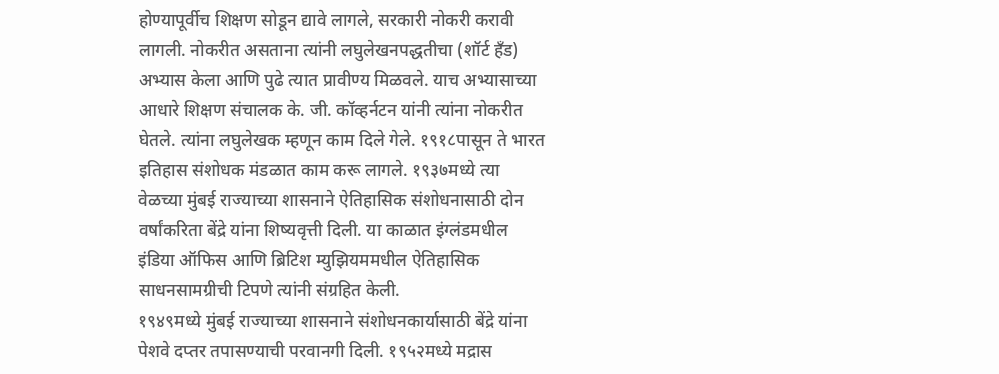होण्यापूर्वीच शिक्षण सोडून द्यावे लागले, सरकारी नोकरी करावी लागली. नोकरीत असताना त्यांनी लघुलेखनपद्धतीचा (शॉर्ट हॅंड) अभ्यास केला आणि पुढे त्यात प्रावीण्य मिळवले. याच अभ्यासाच्या आधारे शिक्षण संचालक के. जी. कॉव्हर्नटन यांनी त्यांना नोकरीत घेतले. त्यांना लघुलेखक म्हणून काम दिले गेले. १९१८पासून ते भारत इतिहास संशोधक मंडळात काम करू लागले. १९३७मध्ये त्या वेळच्या मुंबई राज्याच्या शासनाने ऐतिहासिक संशोधनासाठी दोन वर्षांकरिता बेंद्रे यांना शिष्यवृत्ती दिली. या काळात इंग्लंडमधील इंडिया ऑफिस आणि ब्रिटिश म्युझियममधील ऐतिहासिक साधनसामग्रीची टिपणे त्यांनी संग्रहित केली.
१९४९मध्ये मुंबई राज्याच्या शासनाने संशोधनकार्यासाठी बेंद्रे यांना पेशवे दप्तर तपासण्याची परवानगी दिली. १९५२मध्ये मद्रास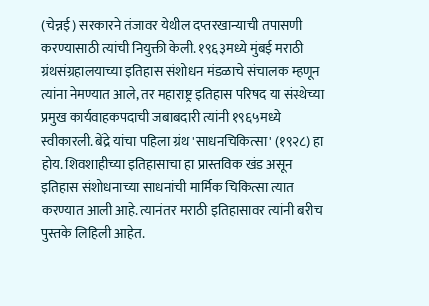(चेन्नई) सरकारने तंजावर येथील दप्तरखान्याची तपासणी करण्यासाठी त्यांची नियुक्ती केली. १९६३मध्ये मुंबई मराठी ग्रंथसंग्रहालयाच्या इतिहास संशोधन मंडळाचे संचालक म्हणून त्यांना नेमण्यात आले, तर महाराष्ट्र इतिहास परिषद या संस्थेच्या प्रमुख कार्यवाहकपदाची जबाबदारी त्यांनी १९६५मध्ये स्वीकारली. बेंद्रे यांचा पहिला ग्रंथ 'साधनचिकित्सा' (१९२८) हा होय. शिवशाहीच्या इतिहासाचा हा प्रास्तविक खंड असून इतिहास संशोधनाच्या साधनांची मार्मिक चिकित्सा त्यात करण्यात आली आहे. त्यानंतर मराठी इतिहासावर त्यांनी बरीच पुस्तके लिहिली आहेत.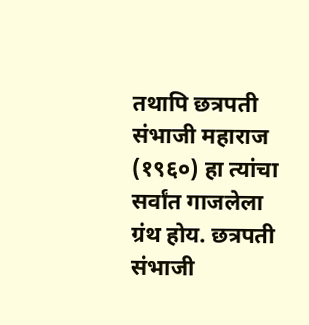तथापि छत्रपती संभाजी महाराज (१९६०) हा त्यांचा सर्वांत गाजलेला ग्रंथ होय. छत्रपती संभाजी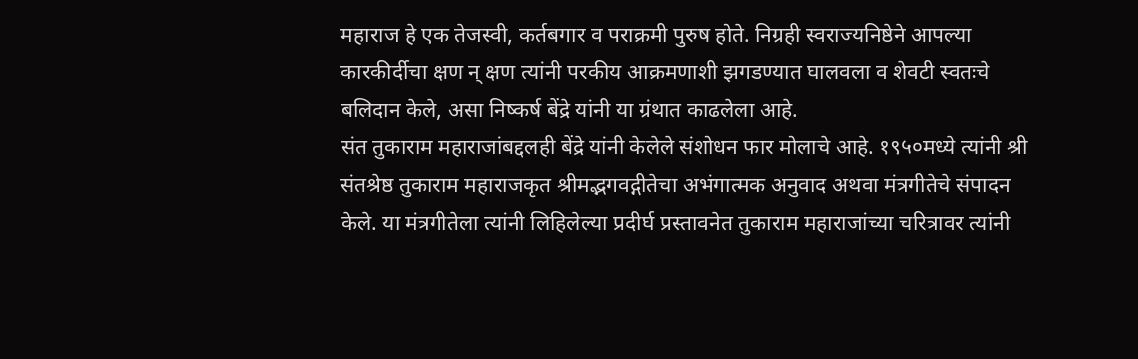महाराज हे एक तेजस्वी, कर्तबगार व पराक्रमी पुरुष होते. निग्रही स्वराज्यनिष्ठेने आपल्या कारकीर्दीचा क्षण न् क्षण त्यांनी परकीय आक्रमणाशी झगडण्यात घालवला व शेवटी स्वतःचे बलिदान केले, असा निष्कर्ष बेंद्रे यांनी या ग्रंथात काढलेला आहे.
संत तुकाराम महाराजांबद्दलही बेंद्रे यांनी केलेले संशोधन फार मोलाचे आहे. १९५०मध्ये त्यांनी श्री संतश्रेष्ठ तुकाराम महाराजकृत श्रीमद्भगवद्गीतेचा अभंगात्मक अनुवाद अथवा मंत्रगीतेचे संपादन केले. या मंत्रगीतेला त्यांनी लिहिलेल्या प्रदीर्घ प्रस्तावनेत तुकाराम महाराजांच्या चरित्रावर त्यांनी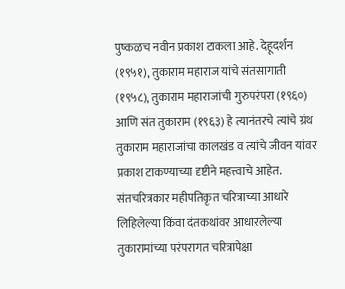पुष्कळच नवीन प्रकाश टाकला आहे. देहूदर्शन (१९५१), तुकाराम महाराज यांचे संतसागाती (१९५८), तुकाराम महाराजांची गुरुपरंपरा (१९६०) आणि संत तुकाराम (१९६३) हे त्यानंतरचे त्यांचे ग्रंथ तुकाराम महाराजांचा कालखंड व त्यांचे जीवन यांवर प्रकाश टाकण्याच्या दृष्टीने महत्त्वाचे आहेत. संतचरित्रकार महीपतिकृत चरित्राच्या आधारे लिहिलेल्या किंवा दंतकथांवर आधारलेल्या तुकारामांच्या परंपरागत चरित्रापेक्षा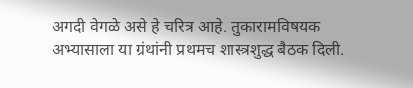अगदी वेगळे असे हे चरित्र आहे. तुकारामविषयक अभ्यासाला या ग्रंथांनी प्रथमच शास्त्रशुद्ध बैठक दिली.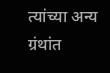त्यांच्या अन्य ग्रंथांत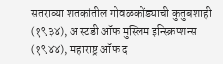सतराव्या शतकांतील गोवळकोंड्याची कुतुबशाही (१९३४), अ स्टडी ऑफ मुस्लिम इन्स्क्रिप्शन्स (१९४४), महाराष्ट्र ऑफ द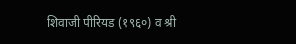शिवाजी पीरियड (१९६०) व श्री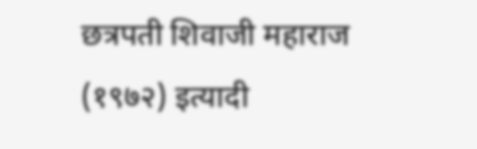छत्रपती शिवाजी महाराज (१९७२) इत्यादी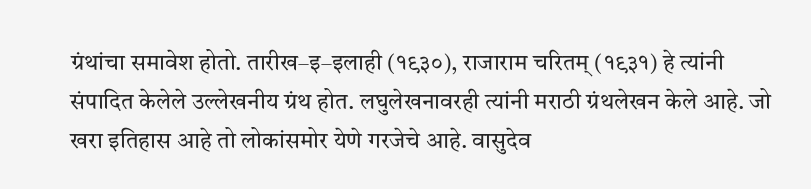ग्रंथांचा समावेश होतो. तारीख–इ–इलाही (१९३०), राजाराम चरितम् (१९३१) हे त्यांनी संपादित केलेले उल्लेखनीय ग्रंथ होत. लघुलेखनावरही त्यांनी मराठी ग्रंथलेखन केले आहे. जो खरा इतिहास आहे तो लोकांसमोर येणे गरजेचे आहे. वासुदेव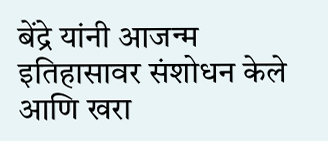बेंद्रे यांनी आजन्म इतिहासावर संशोधन केले आणि खरा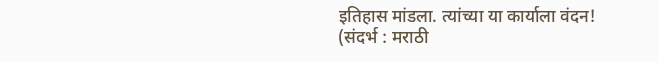इतिहास मांडला. त्यांच्या या कार्याला वंदन!
(संदर्भ : मराठी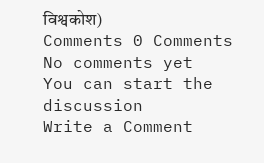विश्वकोश)
Comments 0 Comments
No comments yet
You can start the discussion
Write a Comment